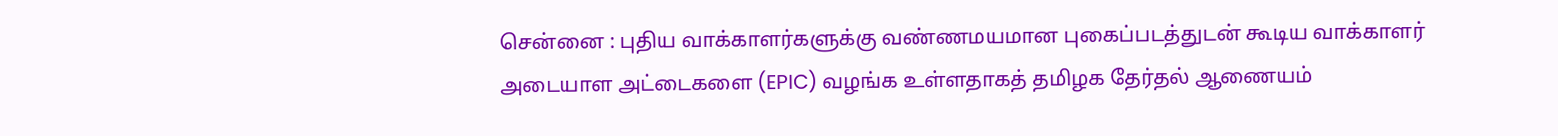சென்னை : புதிய வாக்காளர்களுக்கு வண்ணமயமான புகைப்படத்துடன் கூடிய வாக்காளர் அடையாள அட்டைகளை (EPIC) வழங்க உள்ளதாகத் தமிழக தேர்தல் ஆணையம்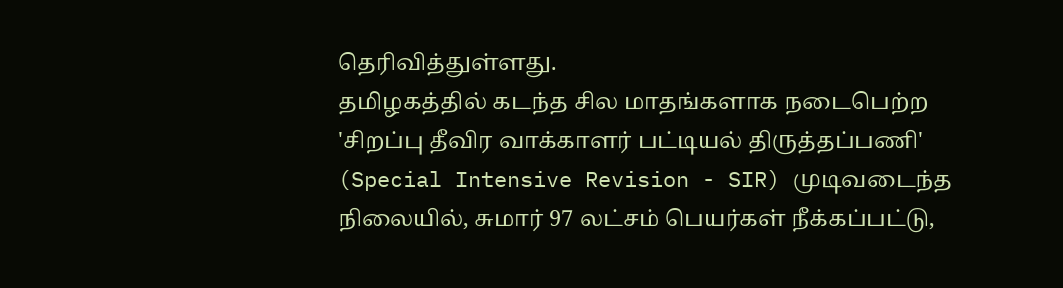தெரிவித்துள்ளது.
தமிழகத்தில் கடந்த சில மாதங்களாக நடைபெற்ற 'சிறப்பு தீவிர வாக்காளர் பட்டியல் திருத்தப்பணி' (Special Intensive Revision - SIR) முடிவடைந்த நிலையில், சுமார் 97 லட்சம் பெயர்கள் நீக்கப்பட்டு,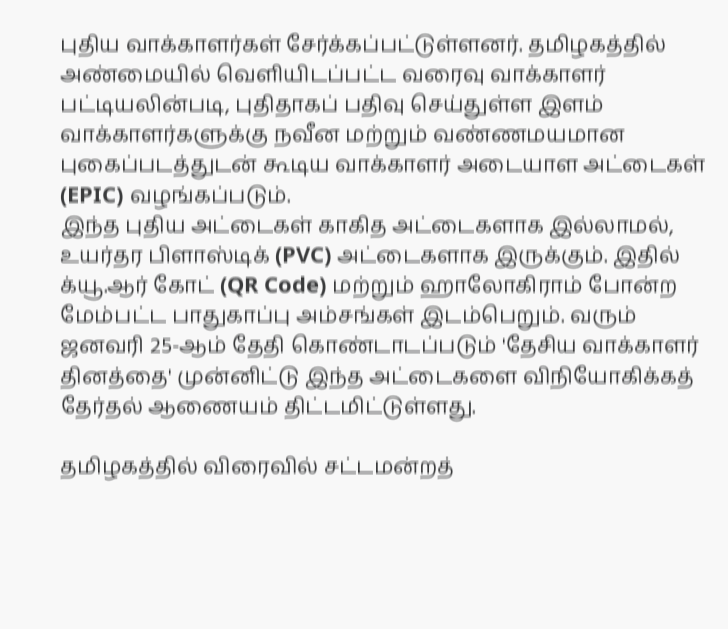புதிய வாக்காளர்கள் சேர்க்கப்பட்டுள்ளனர். தமிழகத்தில் அண்மையில் வெளியிடப்பட்ட வரைவு வாக்காளர் பட்டியலின்படி, புதிதாகப் பதிவு செய்துள்ள இளம் வாக்காளர்களுக்கு நவீன மற்றும் வண்ணமயமான புகைப்படத்துடன் கூடிய வாக்காளர் அடையாள அட்டைகள் (EPIC) வழங்கப்படும்.
இந்த புதிய அட்டைகள் காகித அட்டைகளாக இல்லாமல், உயர்தர பிளாஸ்டிக் (PVC) அட்டைகளாக இருக்கும். இதில் க்யூ.ஆர் கோட் (QR Code) மற்றும் ஹாலோகிராம் போன்ற மேம்பட்ட பாதுகாப்பு அம்சங்கள் இடம்பெறும். வரும் ஜனவரி 25-ஆம் தேதி கொண்டாடப்படும் 'தேசிய வாக்காளர் தினத்தை' முன்னிட்டு இந்த அட்டைகளை விநியோகிக்கத் தேர்தல் ஆணையம் திட்டமிட்டுள்ளது.

தமிழகத்தில் விரைவில் சட்டமன்றத்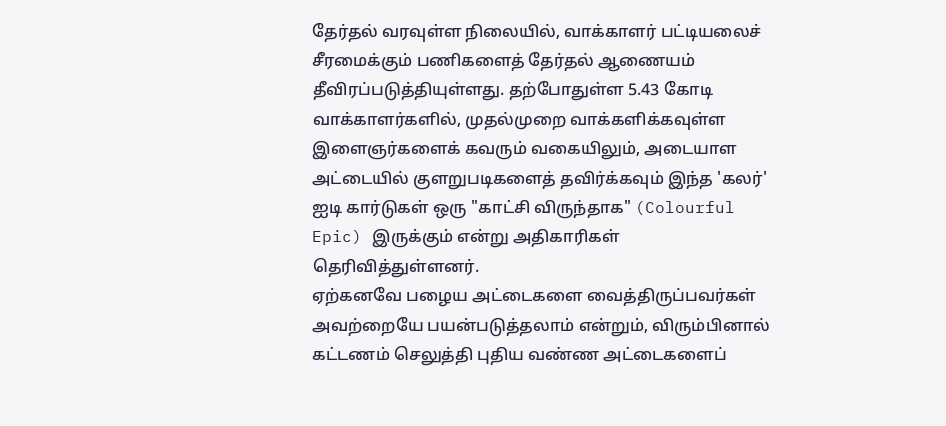தேர்தல் வரவுள்ள நிலையில், வாக்காளர் பட்டியலைச் சீரமைக்கும் பணிகளைத் தேர்தல் ஆணையம் தீவிரப்படுத்தியுள்ளது. தற்போதுள்ள 5.43 கோடி வாக்காளர்களில், முதல்முறை வாக்களிக்கவுள்ள இளைஞர்களைக் கவரும் வகையிலும், அடையாள அட்டையில் குளறுபடிகளைத் தவிர்க்கவும் இந்த 'கலர்' ஐடி கார்டுகள் ஒரு "காட்சி விருந்தாக" (Colourful Epic) இருக்கும் என்று அதிகாரிகள் தெரிவித்துள்ளனர்.
ஏற்கனவே பழைய அட்டைகளை வைத்திருப்பவர்கள் அவற்றையே பயன்படுத்தலாம் என்றும், விரும்பினால் கட்டணம் செலுத்தி புதிய வண்ண அட்டைகளைப்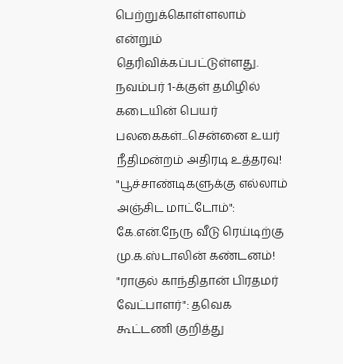பெற்றுக்கொள்ளலாம் என்றும் தெரிவிக்கப்பட்டுள்ளது.
நவம்பர் 1-க்குள் தமிழில் கடையின் பெயர் பலகைகள்...சென்னை உயர் நீதிமன்றம் அதிரடி உத்தரவு!
"பூச்சாண்டிகளுக்கு எல்லாம் அஞ்சிட மாட்டோம்": கே.என்.நேரு வீடு ரெய்டிற்கு மு.க.ஸ்டாலின் கண்டனம்!
"ராகுல் காந்திதான் பிரதமர் வேட்பாளர்": தவெக கூட்டணி குறித்து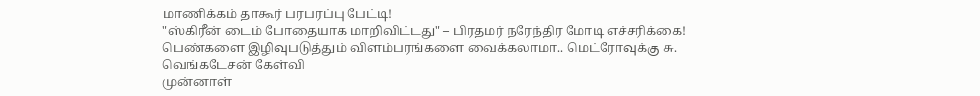மாணிக்கம் தாகூர் பரபரப்பு பேட்டி!
"ஸ்கிரீன் டைம் போதையாக மாறிவிட்டது" – பிரதமர் நரேந்திர மோடி எச்சரிக்கை!
பெண்களை இழிவுபடுத்தும் விளம்பரங்களை வைக்கலாமா.. மெட்ரோவுக்கு சு. வெங்கடேசன் கேள்வி
முன்னாள்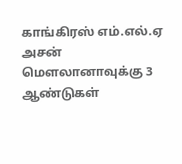காங்கிரஸ் எம்.எல்.ஏ அசன் மௌலானாவுக்கு 3 ஆண்டுகள்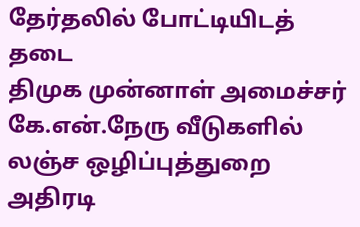தேர்தலில் போட்டியிடத் தடை
திமுக முன்னாள் அமைச்சர் கே.என்.நேரு வீடுகளில் லஞ்ச ஒழிப்புத்துறை அதிரடி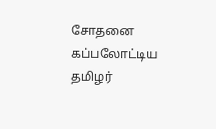சோதனை
கப்பலோட்டிய தமிழர்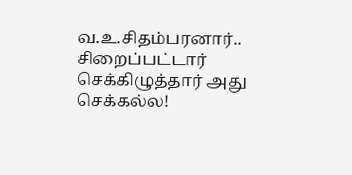வ.உ.சிதம்பரனார்.. சிறைப்பட்டார் செக்கிழுத்தார் அது செக்கல்ல!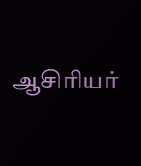ஆசிரியர்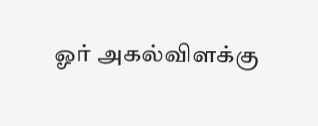ஓர் அகல்விளக்கு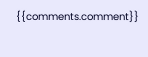{{comments.comment}}